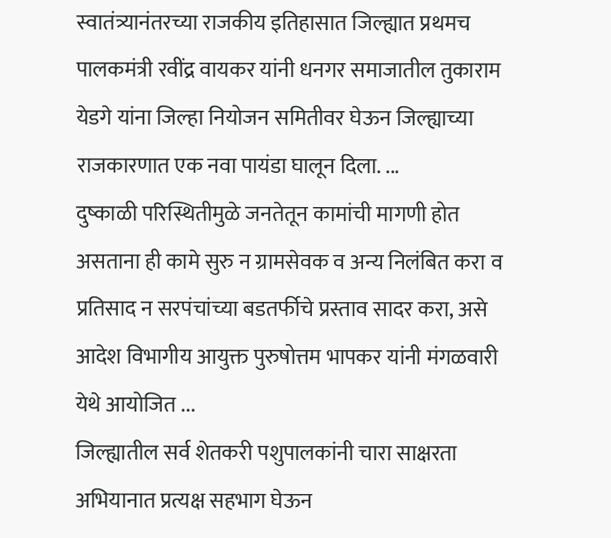स्वातंत्र्यानंतरच्या राजकीय इतिहासात जिल्ह्यात प्रथमच पालकमंत्री रवींद्र वायकर यांनी धनगर समाजातील तुकाराम येडगे यांना जिल्हा नियोजन समितीवर घेऊन जिल्ह्याच्या राजकारणात एक नवा पायंडा घालून दिला. ...
दुष्काळी परिस्थितीमुळे जनतेतून कामांची मागणी होत असताना ही कामे सुरु न ग्रामसेवक व अन्य निलंबित करा व प्रतिसाद न सरपंचांच्या बडतर्फीचे प्रस्ताव सादर करा, असे आदेश विभागीय आयुक्त पुरुषोत्तम भापकर यांनी मंगळवारी येथे आयोजित ...
जिल्ह्यातील सर्व शेतकरी पशुपालकांनी चारा साक्षरता अभियानात प्रत्यक्ष सहभाग घेऊन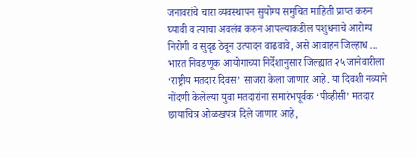जनावरांचे चारा व्यवस्थापन सुयोग्य समुचित माहिती प्राप्त करुन घ्यावी व त्याचा अवलंब करुन आपल्याकडील पशुधनाचे आरोग्य निरोगी व सुदृढ ठेवून उत्पादन वाढवावे, असे आवाहन जिल्हाध ...
भारत निवडणूक आयोगाच्या निर्देशानुसार जिल्ह्यात २५ जानेवारीला ‘राष्ट्रीय मतदार दिवस’ साजरा केला जाणार आहे. या दिवशी नव्याने नोंदणी केलेल्या युवा मतदारांना समारंभपूर्वक ‘पीव्हीसी’ मतदार छायाचित्र ओळखपत्र दिले जाणार आहे,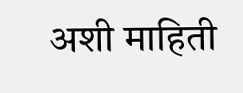अशी माहिती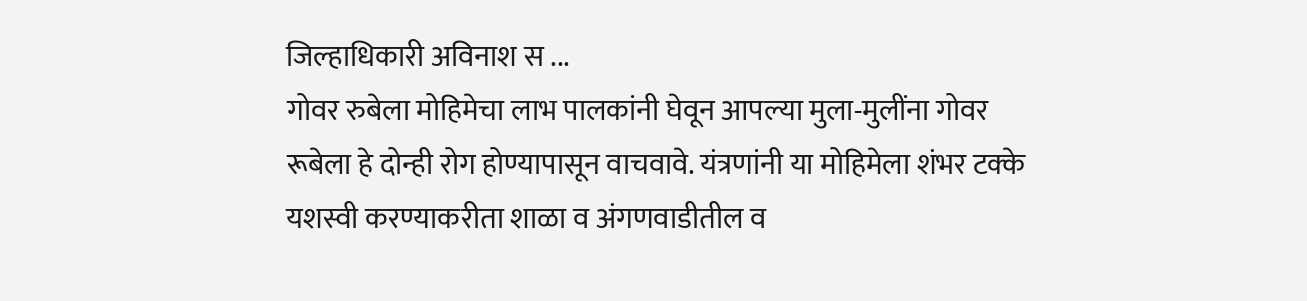जिल्हाधिकारी अविनाश स ...
गोवर रुबेला मोहिमेचा लाभ पालकांनी घेवून आपल्या मुला-मुलींना गोवर रूबेला हे दोन्ही रोग होण्यापासून वाचवावे. यंत्रणांनी या मोहिमेला शंभर टक्के यशस्वी करण्याकरीता शाळा व अंगणवाडीतील व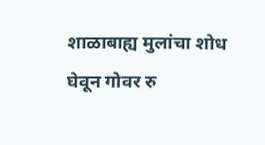शाळाबाह्य मुलांचा शोध घेवून गोवर रु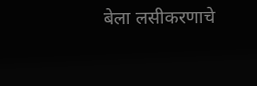बेला लसीकरणाचे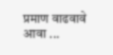प्रमाण वाढवावे आवा ...